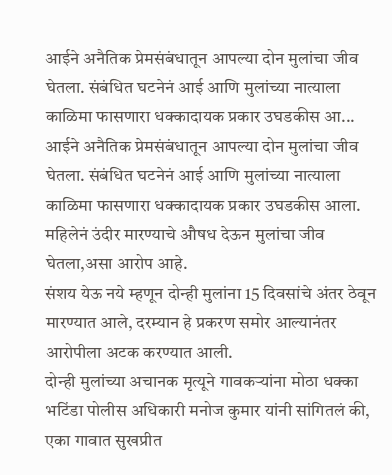आईने अनैतिक प्रेमसंबंधातून आपल्या दोन मुलांचा जीव घेतला. संबंधित घटनेनं आई आणि मुलांच्या नात्याला काळिमा फासणारा धक्कादायक प्रकार उघडकीस आ...
आईने अनैतिक प्रेमसंबंधातून आपल्या दोन मुलांचा जीव घेतला. संबंधित घटनेनं आई आणि मुलांच्या नात्याला काळिमा फासणारा धक्कादायक प्रकार उघडकीस आला. महिलेनं उंदीर मारण्याचे औषध देऊन मुलांचा जीव घेतला,असा आरोप आहे.
संशय येऊ नये म्हणून दोन्ही मुलांना 15 दिवसांचे अंतर ठेवून मारण्यात आले, दरम्यान हे प्रकरण समोर आल्यानंतर आरोपीला अटक करण्यात आली.
दोन्ही मुलांच्या अचानक मृत्यूने गावकऱ्यांना मोठा धक्का
भटिंडा पोलीस अधिकारी मनोज कुमार यांनी सांगितलं की, एका गावात सुखप्रीत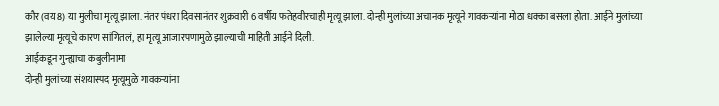कौर (वय 8) या मुलीचा मृत्यू झाला. नंतर पंधरा दिवसानंतर शुक्रवारी 6 वर्षीय फतेहवीरचाही मृत्यू झाला. दोन्ही मुलांच्या अचानक मृत्यूने गावकऱ्यांना मोठा धक्का बसला होता. आईने मुलांच्या झालेल्या मृत्यूचे कारण सांगितलं, हा मृत्यू आजारपणामुळे झाल्याची माहिती आईने दिली.
आईकडून गुन्ह्याचा कबुलीनामा
दोन्ही मुलांच्या संशयास्पद मृत्यूमुळे गावकऱ्यांना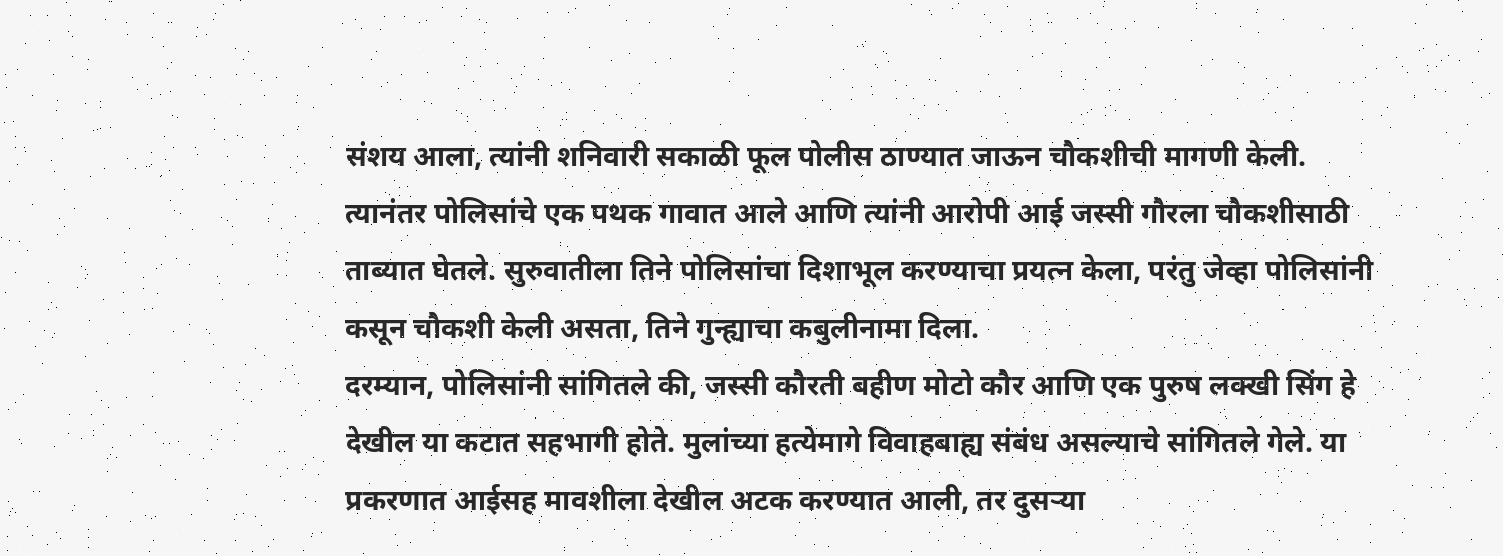संशय आला, त्यांनी शनिवारी सकाळी फूल पोलीस ठाण्यात जाऊन चौकशीची मागणी केली. त्यानंतर पोलिसांचे एक पथक गावात आले आणि त्यांनी आरोपी आई जस्सी गौरला चौकशीसाठी ताब्यात घेतले. सुरुवातीला तिने पोलिसांचा दिशाभूल करण्याचा प्रयत्न केला, परंतु जेव्हा पोलिसांनी कसून चौकशी केली असता, तिने गुन्ह्याचा कबुलीनामा दिला.
दरम्यान, पोलिसांनी सांगितले की, जस्सी कौरती बहीण मोटो कौर आणि एक पुरुष लक्खी सिंग हे देखील या कटात सहभागी होते. मुलांच्या हत्येमागे विवाहबाह्य संबंध असल्याचे सांगितले गेले. या प्रकरणात आईसह मावशीला देखील अटक करण्यात आली, तर दुसऱ्या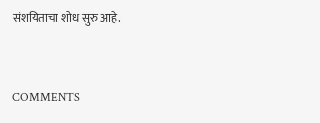संशयिताचा शोध सुरु आहे.


COMMENTS